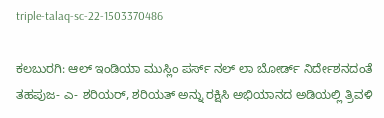triple-talaq-sc-22-1503370486

ಕಲಬುರಗಿ: ಆಲ್ ಇಂಡಿಯಾ ಮುಸ್ಲಿಂ ಪರ್ಸ್ ನಲ್ ಲಾ ಬೋರ್ಡ್‌ ನಿರ್ದೇಶನದಂತೆ ತಹಪುಜ- ಎ- ಶರಿಯರ್, ಶರಿಯತ್ ಅನ್ನು ರಕ್ಷಿಸಿ ಅಭಿಯಾನದ ಅಡಿಯಲ್ಲಿ ತ್ರಿವಳಿ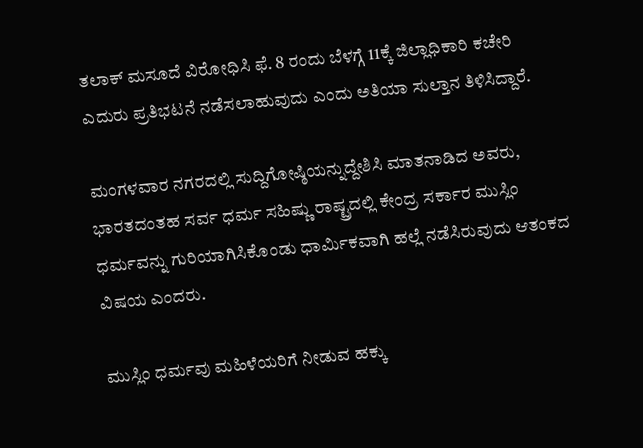ತಲಾಕ್ ಮಸೂದೆ ವಿರೋಧಿಸಿ ಫೆ. 8 ರಂದು ಬೆಳಗ್ಗೆ 11ಕ್ಕೆ ಜಿಲ್ಲಾಧಿಕಾರಿ ಕಚೇರಿ ಎದುರು ಪ್ರತಿಭಟನೆ ನಡೆಸಲಾಹುವುದು ಎಂದು ಅತಿಯಾ ಸುಲ್ತಾನ ತಿಳಿಸಿದ್ದಾರೆ.

ಮಂಗಳವಾರ ನಗರದಲ್ಲಿ ಸುದ್ದಿಗೋಷ್ಠಿಯನ್ನುದ್ದೇಶಿಸಿ ಮಾತನಾಡಿದ ಅವರು, ಭಾರತದಂತಹ ಸರ್ವ ಧರ್ಮ ಸಹಿಷ್ಣು ರಾಷ್ಟ್ರದಲ್ಲಿ ಕೇಂದ್ರ ಸರ್ಕಾರ ಮುಸ್ಲಿಂ ಧರ್ಮವನ್ನು ಗುರಿಯಾಗಿಸಿಕೊಂಡು ಧಾರ್ಮಿಕವಾಗಿ ಹಲ್ಲೆ ನಡೆಸಿರುವುದು ಆತಂಕದ ವಿಷಯ ಎಂದರು.

ಮುಸ್ಲಿಂ ಧರ್ಮವು ಮಹಿಳೆಯರಿಗೆ ನೀಡುವ ಹಕ್ಕು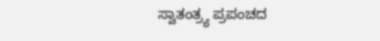ಸ್ವಾತಂತ್ರ್ಯ ಪ್ರಪಂಚದ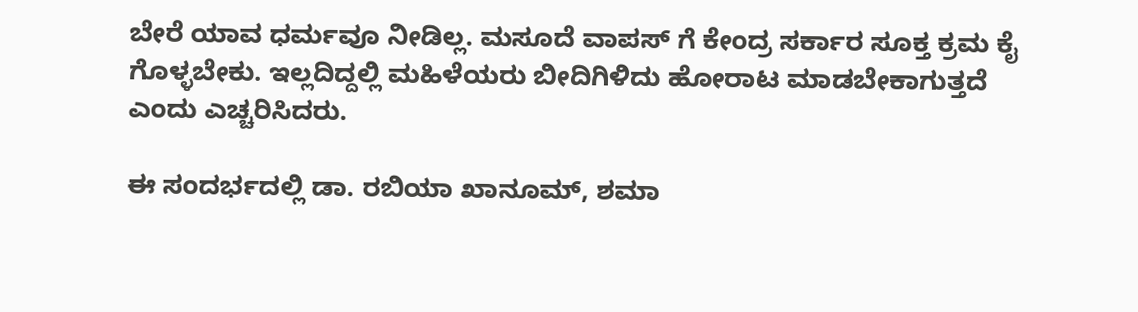ಬೇರೆ ಯಾವ ಧರ್ಮವೂ ನೀಡಿಲ್ಲ. ಮಸೂದೆ ವಾಪಸ್ ಗೆ ಕೇಂದ್ರ ಸರ್ಕಾರ ಸೂಕ್ತ ಕ್ರಮ ಕೈ ಗೊಳ್ಳಬೇಕು. ಇಲ್ಲದಿದ್ದಲ್ಲಿ ಮಹಿಳೆಯರು ಬೀದಿಗಿಳಿದು ಹೋರಾಟ ಮಾಡಬೇಕಾಗುತ್ತದೆ ಎಂದು ಎಚ್ಚರಿಸಿದರು.

ಈ ಸಂದರ್ಭದಲ್ಲಿ ಡಾ. ರಬಿಯಾ ಖಾನೂಮ್, ಶಮಾ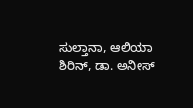ಸುಲ್ತಾನಾ, ಆಲಿಯಾ ಶಿರಿನ್, ಡಾ. ಅನೀಸ್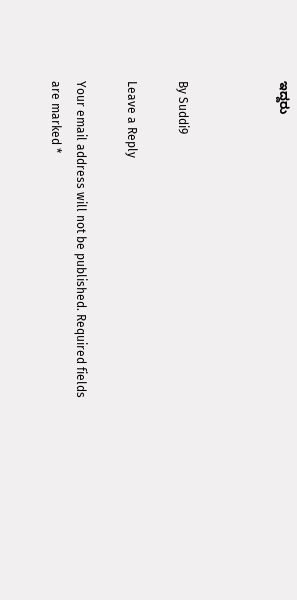ಇದ್ದರು



By Suddi9

Leave a Reply

Your email address will not be published. Required fields are marked *